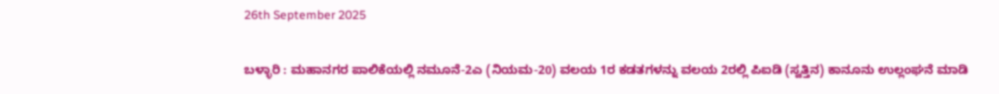26th September 2025

ಬಳ್ಳಾರಿ : ಮಹಾನಗರ ಪಾಲಿಕೆಯಲ್ಲಿ ನಮೂನೆ-2ಎ (ನಿಯಮ-20) ವಲಯ 1ರ ಕಡತಗಳನ್ನು ವಲಯ 2ರಲ್ಲಿ ಪಿಐಡಿ (ಸ್ವತ್ತಿನ) ಕಾನೂನು ಉಲ್ಲಂಘನೆ ಮಾಡಿ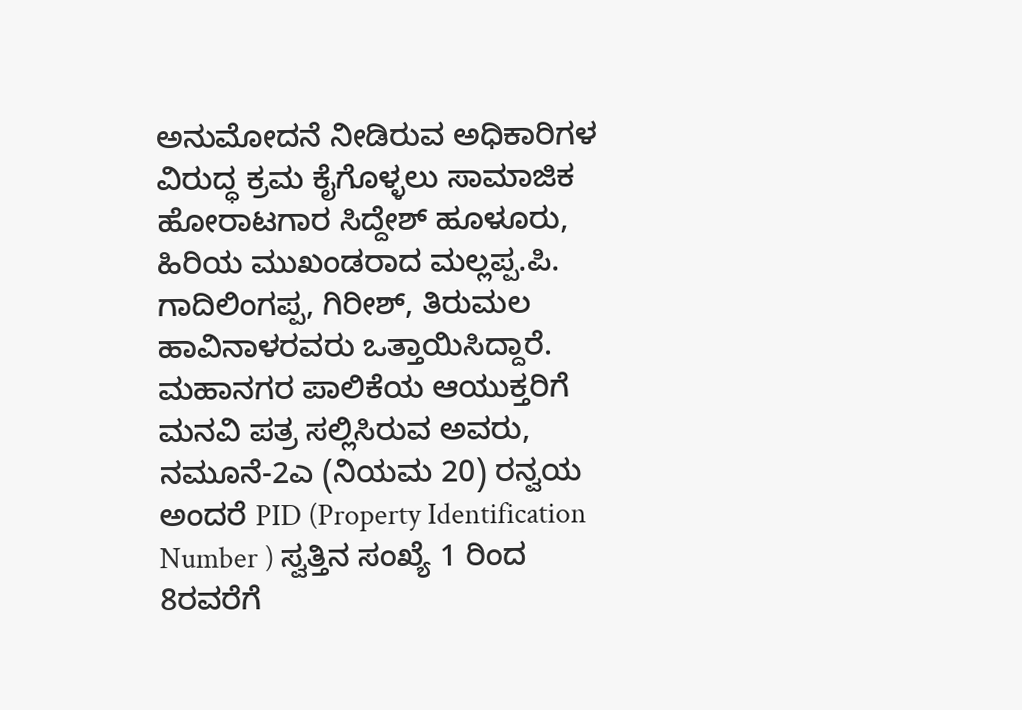ಅನುಮೋದನೆ ನೀಡಿರುವ ಅಧಿಕಾರಿಗಳ ವಿರುದ್ಧ ಕ್ರಮ ಕೈಗೊಳ್ಳಲು ಸಾಮಾಜಿಕ ಹೋರಾಟಗಾರ ಸಿದ್ದೇಶ್ ಹೂಳೂರು, ಹಿರಿಯ ಮುಖಂಡರಾದ ಮಲ್ಲಪ್ಪ.ಪಿ. ಗಾದಿಲಿಂಗಪ್ಪ, ಗಿರೀಶ್, ತಿರುಮಲ ಹಾವಿನಾಳರವರು ಒತ್ತಾಯಿಸಿದ್ದಾರೆ.
ಮಹಾನಗರ ಪಾಲಿಕೆಯ ಆಯುಕ್ತರಿಗೆ ಮನವಿ ಪತ್ರ ಸಲ್ಲಿಸಿರುವ ಅವರು, ನಮೂನೆ-2ಎ (ನಿಯಮ 20) ರನ್ವಯ ಅಂದರೆ PID (Property Identification Number ) ಸ್ವತ್ತಿನ ಸಂಖ್ಯೆ 1 ರಿಂದ 8ರವರೆಗೆ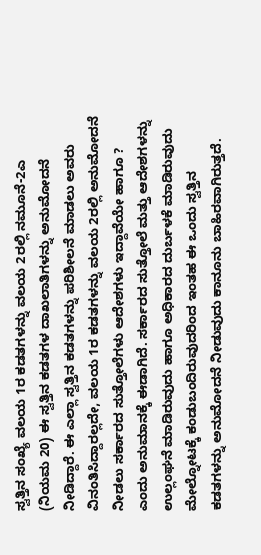ಸ್ವತ್ತಿನ ಸಂಖ್ಯೆ ವಲಯ 1ರ ಕಡತಗಳನ್ನು ವಲಯ 2ರಲ್ಲಿ ನಮೂನೆ-2ಎ (ನಿಯಮ 20) ಈ ಸ್ವತ್ತಿನ ಕಡತಗಳ ದಾಖಲಾತಿಗಳನ್ನು ಅನುಮೋದನೆ ನೀಡಿದ್ದಾರೆ. ಈ ಎಲ್ಲಾ ಸ್ವತ್ತಿನ ಕಡತಗಳನ್ನು ಪರಿಶೀಲನೆ ಮಾಡಲು ಅವರು ವಿನಂತಿಸಿದ್ದಾರಲ್ಲದೇ, ವಲಯ 1ರ ಕಡತಗಳನ್ನು ವಲಯ 2ರಲ್ಲಿ ಅನುಮೋದನೆ ನೀಡಲು ಸರ್ಕಾರದ ಸುತ್ತೋಲೆಗಳು ಆದೇಶಗಳು ಇದ್ದಾವೆಯೇ ಹಾಗೂ ? ಎಂದು ಅನುಮಾನಕ್ಕೆ ಈಡಾಗಿದೆ. ಸರ್ಕಾರದ ಸುತ್ತೋಲೆ ಮತ್ತು ಆದೇಶಗಳನ್ನು ಉಲ್ಲಂಘನೆ ಮಾಡಿರುವುದು ಹಾಗೂ ಅಧಿಕಾರದ ದುರ್ಬಳಕೆ ಮಾಡಿರುವುದು ಮೇಲ್ನೋಟಕ್ಕೆ ಕಂಡುಬಂದಿರುವುದರಿಂದ ಇಂತಹ ಈ ಒಂದು ಸ್ವತ್ತಿನ ಕಡತಗಳನ್ನು ಅನುಮೋದನೆ ನೀಡುವುದು ಕಾನೂನು ಬಾಹಿರವಾಗಿರುತ್ತದೆ.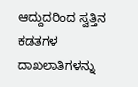ಆದ್ದುದರಿಂದ ಸ್ವತ್ತಿನ ಕಡತಗಳ ದಾಖಲಾತಿಗಳನ್ನು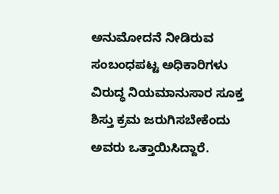ಅನುಮೋದನೆ ನೀಡಿರುವ ಸಂಬಂಧಪಟ್ಟ ಅಧಿಕಾರಿಗಳು ವಿರುದ್ಧ ನಿಯಮಾನುಸಾರ ಸೂಕ್ತ ಶಿಸ್ತು ಕ್ರಮ ಜರುಗಿಸಬೇಕೆಂದು ಅವರು ಒತ್ತಾಯಿಸಿದ್ದಾರೆ.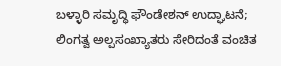ಬಳ್ಳಾರಿ ಸಮೃದ್ಧಿ ಫೌಂಡೇಶನ್ ಉದ್ಘಾಟನೆ; ಲಿಂಗತ್ವ ಅಲ್ಪಸಂಖ್ಯಾತರು ಸೇರಿದಂತೆ ವಂಚಿತ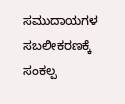ಸಮುದಾಯಗಳ ಸಬಲೀಕರಣಕ್ಕೆ ಸಂಕಲ್ಪ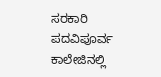ಸರಕಾರಿ ಪದವಿಪೂರ್ವ ಕಾಲೇಜಿನಲ್ಲಿ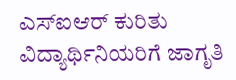ಎಸ್ಐಆರ್ ಕುರಿತು ವಿದ್ಯಾರ್ಥಿನಿಯರಿಗೆ ಜಾಗೃತಿ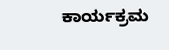ಕಾರ್ಯಕ್ರಮ